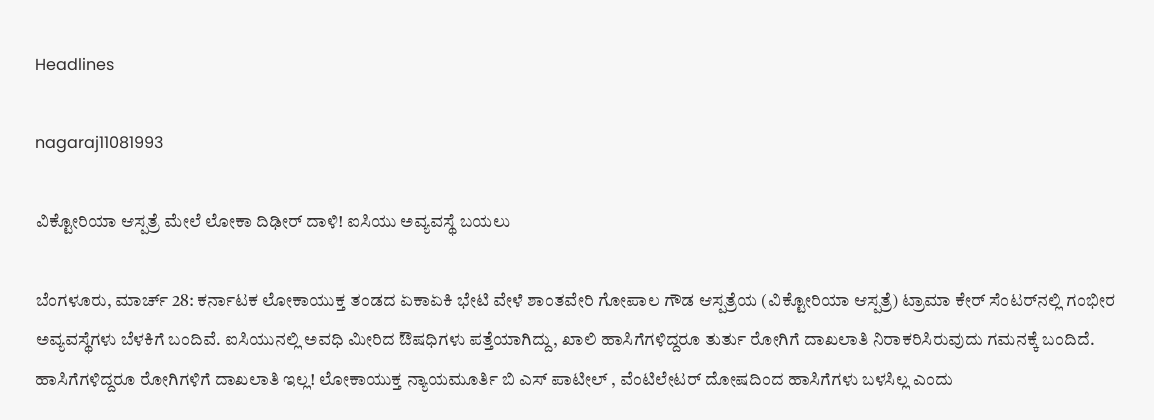Headlines

nagaraj11081993

ವಿಕ್ಟೋರಿಯಾ ಆಸ್ಪತ್ರೆ ಮೇಲೆ ಲೋಕಾ ದಿಢೀರ್ ದಾಳಿ! ಐಸಿಯು ಅವ್ಯವಸ್ಥೆ ಬಯಲು

ಬೆಂಗಳೂರು, ಮಾರ್ಚ್ 28: ಕರ್ನಾಟಕ ಲೋಕಾಯುಕ್ತ ತಂಡದ ಏಕಾಏಕಿ ಭೇಟಿ ವೇಳೆ ಶಾಂತವೇರಿ ಗೋಪಾಲ ಗೌಡ ಆಸ್ಪತ್ರೆಯ (ವಿಕ್ಟೋರಿಯಾ ಆಸ್ಪತ್ರೆ) ಟ್ರಾಮಾ ಕೇರ್ ಸೆಂಟರ್‌ನಲ್ಲಿ ಗಂಭೀರ ಅವ್ಯವಸ್ಥೆಗಳು ಬೆಳಕಿಗೆ ಬಂದಿವೆ. ಐಸಿಯುನಲ್ಲಿ ಅವಧಿ ಮೀರಿದ ಔಷಧಿಗಳು ಪತ್ತೆಯಾಗಿದ್ದು, ಖಾಲಿ ಹಾಸಿಗೆಗಳಿದ್ದರೂ ತುರ್ತು ರೋಗಿಗೆ ದಾಖಲಾತಿ ನಿರಾಕರಿಸಿರುವುದು ಗಮನಕ್ಕೆ ಬಂದಿದೆ. ಹಾಸಿಗೆಗಳಿದ್ದರೂ ರೋಗಿಗಳಿಗೆ ದಾಖಲಾತಿ ಇಲ್ಲ! ಲೋಕಾಯುಕ್ತ ನ್ಯಾಯಮೂರ್ತಿ ಬಿ ಎಸ್ ಪಾಟೀಲ್ , ವೆಂಟಿಲೇಟರ್ ದೋಷದಿಂದ ಹಾಸಿಗೆಗಳು ಬಳಸಿಲ್ಲ ಎಂದು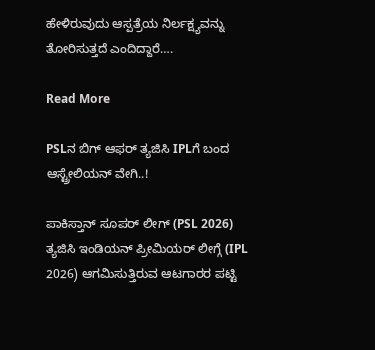ಹೇಳಿರುವುದು ಆಸ್ಪತ್ರೆಯ ನಿರ್ಲಕ್ಷ್ಯವನ್ನು ತೋರಿಸುತ್ತದೆ ಎಂದಿದ್ದಾರೆ….

Read More

PSLನ ಬಿಗ್ ಆಫರ್ ತ್ಯಜಿಸಿ IPLಗೆ ಬಂದ ಆಸ್ಟ್ರೇಲಿಯನ್ ವೇಗಿ..!

ಪಾಕಿಸ್ತಾನ್ ಸೂಪರ್ ಲೀಗ್ (PSL 2026) ತ್ಯಜಿಸಿ ಇಂಡಿಯನ್ ಪ್ರೀಮಿಯರ್ ಲೀಗ್ಗೆ (IPL 2026) ಆಗಮಿಸುತ್ತಿರುವ ಆಟಗಾರರ ಪಟ್ಟಿ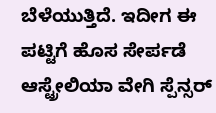ಬೆಳೆಯುತ್ತಿದೆ. ಇದೀಗ ಈ ಪಟ್ಟಿಗೆ ಹೊಸ ಸೇರ್ಪಡೆ ಆಸ್ಟ್ರೇಲಿಯಾ ವೇಗಿ ಸ್ಪೆನ್ಸರ್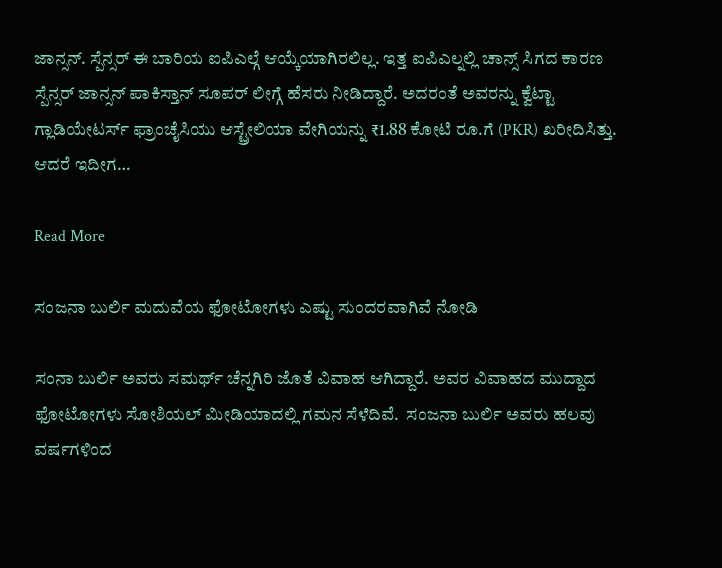ಜಾನ್ಸನ್. ಸ್ಪೆನ್ಸರ್ ಈ ಬಾರಿಯ ಐಪಿಎಲ್ಗೆ ಆಯ್ಕೆಯಾಗಿರಲಿಲ್ಲ. ಇತ್ತ ಐಪಿಎಲ್ನಲ್ಲಿ ಚಾನ್ಸ್ ಸಿಗದ ಕಾರಣ ಸ್ಪೆನ್ಸರ್ ಜಾನ್ಸನ್ ಪಾಕಿಸ್ತಾನ್ ಸೂಪರ್ ಲೀಗ್ಗೆ ಹೆಸರು ನೀಡಿದ್ದಾರೆ. ಅದರಂತೆ ಅವರನ್ನು ಕ್ವೆಟ್ಟಾ ಗ್ಲಾಡಿಯೇಟರ್ಸ್ ಫ್ರಾಂಚೈಸಿಯು ಆಸ್ಟ್ರೇಲಿಯಾ ವೇಗಿಯನ್ನು ₹1.88 ಕೋಟಿ ರೂ.ಗೆ (PKR) ಖರೀದಿಸಿತ್ತು. ಆದರೆ ಇದೀಗ…

Read More

ಸಂಜನಾ ಬುರ್ಲಿ ಮದುವೆಯ ಫೋಟೋಗಳು ಎಷ್ಟು ಸುಂದರವಾಗಿವೆ ನೋಡಿ

ಸಂನಾ ಬುರ್ಲಿ ಅವರು ಸಮರ್ಥ್ ಚೆನ್ನಗಿರಿ ಜೊತೆ ವಿವಾಹ ಆಗಿದ್ದಾರೆ. ಅವರ ವಿವಾಹದ ಮುದ್ದಾದ ಫೋಟೋಗಳು ಸೋಶಿಯಲ್ ಮೀಡಿಯಾದಲ್ಲಿ ಗಮನ ಸೆಳೆದಿವೆ.  ಸಂಜನಾ ಬುರ್ಲಿ ಅವರು ಹಲವು ವರ್ಷಗಳಿಂದ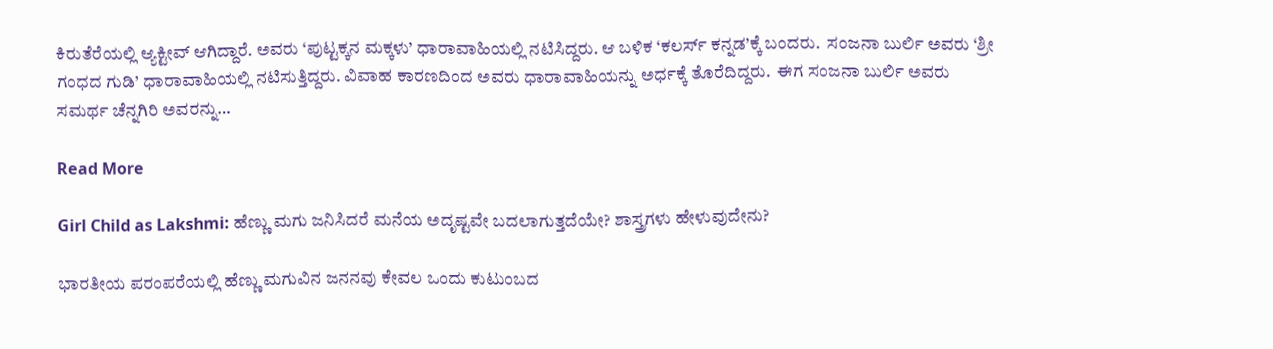ಕಿರುತೆರೆಯಲ್ಲಿ ಆ್ಯಕ್ಟೀವ್ ಆಗಿದ್ದಾರೆ. ಅವರು ‘ಪುಟ್ಟಕ್ಕನ ಮಕ್ಕಳು’ ಧಾರಾವಾಹಿಯಲ್ಲಿ ನಟಿಸಿದ್ದರು. ಆ ಬಳಿಕ ‘ಕಲರ್ಸ್ ಕನ್ನಡ’ಕ್ಕೆ ಬಂದರು.  ಸಂಜನಾ ಬುರ್ಲಿ ಅವರು ‘ಶ್ರೀ ಗಂಧದ ಗುಡಿ’ ಧಾರಾವಾಹಿಯಲ್ಲಿ ನಟಿಸುತ್ತಿದ್ದರು. ವಿವಾಹ ಕಾರಣದಿಂದ ಅವರು ಧಾರಾವಾಹಿಯನ್ನು ಅರ್ಧಕ್ಕೆ ತೊರೆದಿದ್ದರು.  ಈಗ ಸಂಜನಾ ಬುರ್ಲಿ ಅವರು ಸಮರ್ಥ ಚೆನ್ನಗಿರಿ ಅವರನ್ನು…

Read More

Girl Child as Lakshmi: ಹೆಣ್ಣು ಮಗು ಜನಿಸಿದರೆ ಮನೆಯ ಅದೃಷ್ಟವೇ ಬದಲಾಗುತ್ತದೆಯೇ? ಶಾಸ್ತ್ರಗಳು ಹೇಳುವುದೇನು?

ಭಾರತೀಯ ಪರಂಪರೆಯಲ್ಲಿ ಹೆಣ್ಣು ಮಗುವಿನ ಜನನವು ಕೇವಲ ಒಂದು ಕುಟುಂಬದ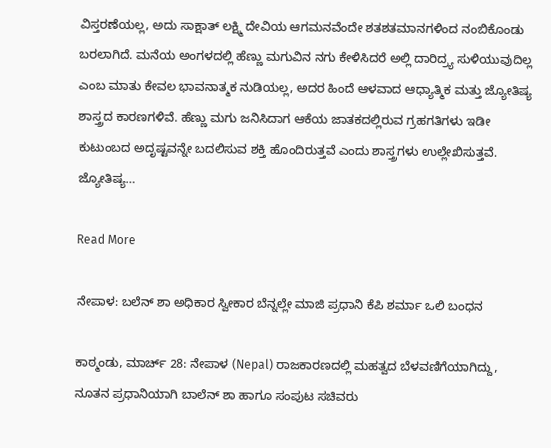ವಿಸ್ತರಣೆಯಲ್ಲ, ಅದು ಸಾಕ್ಷಾತ್ ಲಕ್ಷ್ಮಿ ದೇವಿಯ ಆಗಮನವೆಂದೇ ಶತಶತಮಾನಗಳಿಂದ ನಂಬಿಕೊಂಡು ಬರಲಾಗಿದೆ. ಮನೆಯ ಅಂಗಳದಲ್ಲಿ ಹೆಣ್ಣು ಮಗುವಿನ ನಗು ಕೇಳಿಸಿದರೆ ಅಲ್ಲಿ ದಾರಿದ್ರ್ಯ ಸುಳಿಯುವುದಿಲ್ಲ ಎಂಬ ಮಾತು ಕೇವಲ ಭಾವನಾತ್ಮಕ ನುಡಿಯಲ್ಲ, ಅದರ ಹಿಂದೆ ಆಳವಾದ ಆಧ್ಯಾತ್ಮಿಕ ಮತ್ತು ಜ್ಯೋತಿಷ್ಯ ಶಾಸ್ತ್ರದ ಕಾರಣಗಳಿವೆ. ಹೆಣ್ಣು ಮಗು ಜನಿಸಿದಾಗ ಆಕೆಯ ಜಾತಕದಲ್ಲಿರುವ ಗ್ರಹಗತಿಗಳು ಇಡೀ ಕುಟುಂಬದ ಅದೃಷ್ಟವನ್ನೇ ಬದಲಿಸುವ ಶಕ್ತಿ ಹೊಂದಿರುತ್ತವೆ ಎಂದು ಶಾಸ್ತ್ರಗಳು ಉಲ್ಲೇಖಿಸುತ್ತವೆ. ಜ್ಯೋತಿಷ್ಯ…

Read More

ನೇಪಾಳ: ಬಲೆನ್ ಶಾ ಅಧಿಕಾರ ಸ್ವೀಕಾರ ಬೆನ್ನಲ್ಲೇ ಮಾಜಿ ಪ್ರಧಾನಿ ಕೆಪಿ ಶರ್ಮಾ ಒಲಿ ಬಂಧನ

ಕಾಠ್ಮಂಡು, ಮಾರ್ಚ್ 28: ನೇಪಾಳ (Nepal) ರಾಜಕಾರಣದಲ್ಲಿ ಮಹತ್ವದ ಬೆಳವಣಿಗೆಯಾಗಿದ್ದು, ನೂತನ ಪ್ರಧಾನಿಯಾಗಿ ಬಾಲೆನ್ ಶಾ ಹಾಗೂ ಸಂಪುಟ ಸಚಿವರು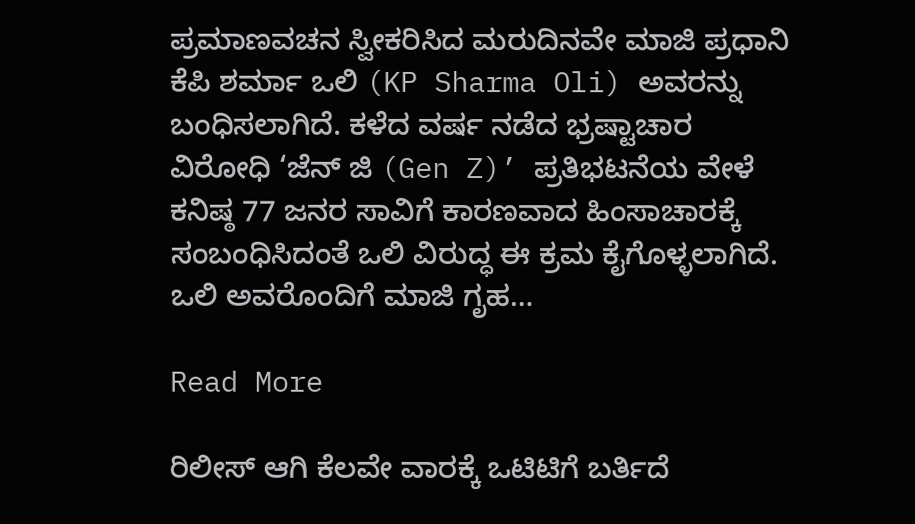ಪ್ರಮಾಣವಚನ ಸ್ವೀಕರಿಸಿದ ಮರುದಿನವೇ ಮಾಜಿ ಪ್ರಧಾನಿ ಕೆಪಿ ಶರ್ಮಾ ಒಲಿ (KP Sharma Oli) ಅವರನ್ನು ಬಂಧಿಸಲಾಗಿದೆ. ಕಳೆದ ವರ್ಷ ನಡೆದ ಭ್ರಷ್ಟಾಚಾರ ವಿರೋಧಿ ‘ಜೆನ್ ಜಿ (Gen Z)’ ಪ್ರತಿಭಟನೆಯ ವೇಳೆ ಕನಿಷ್ಠ 77 ಜನರ ಸಾವಿಗೆ ಕಾರಣವಾದ ಹಿಂಸಾಚಾರಕ್ಕೆ ಸಂಬಂಧಿಸಿದಂತೆ ಒಲಿ ವಿರುದ್ಧ ಈ ಕ್ರಮ ಕೈಗೊಳ್ಳಲಾಗಿದೆ. ಒಲಿ ಅವರೊಂದಿಗೆ ಮಾಜಿ ಗೃಹ…

Read More

ರಿಲೀಸ್ ಆಗಿ ಕೆಲವೇ ವಾರಕ್ಕೆ ಒಟಿಟಿಗೆ ಬರ್ತಿದೆ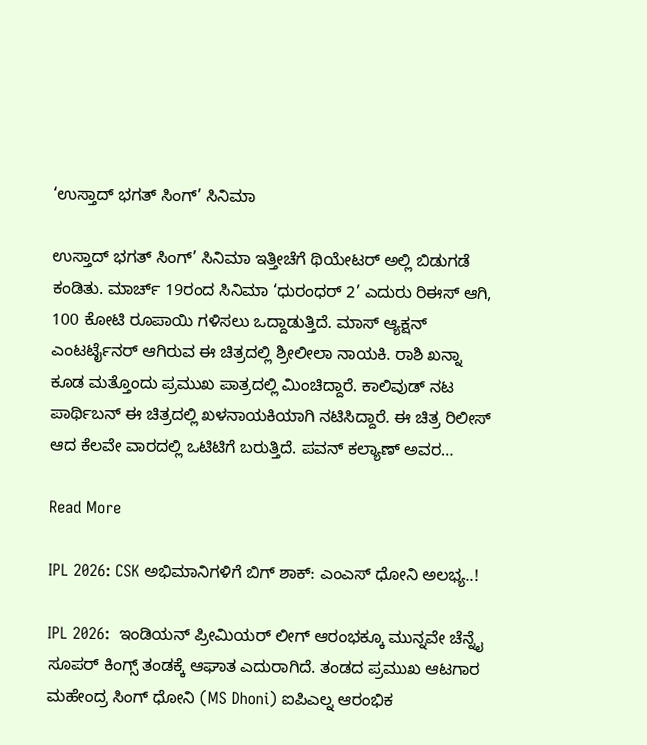‘ಉಸ್ತಾದ್ ಭಗತ್ ಸಿಂಗ್’ ಸಿನಿಮಾ

ಉಸ್ತಾದ್ ಭಗತ್ ಸಿಂಗ್’ ಸಿನಿಮಾ ಇತ್ತೀಚೆಗೆ ಥಿಯೇಟರ್ ಅಲ್ಲಿ ಬಿಡುಗಡೆ ಕಂಡಿತು. ಮಾರ್ಚ್ 19ರಂದ ಸಿನಿಮಾ ‘ಧುರಂಧರ್ 2’ ಎದುರು ರಿಈಸ್ ಆಗಿ, 100 ಕೋಟಿ ರೂಪಾಯಿ ಗಳಿಸಲು ಒದ್ದಾಡುತ್ತಿದೆ. ಮಾಸ್ ಆ್ಯಕ್ಷನ್ ಎಂಟರ್ಟೈನರ್ ಆಗಿರುವ ಈ ಚಿತ್ರದಲ್ಲಿ ಶ್ರೀಲೀಲಾ ನಾಯಕಿ. ರಾಶಿ ಖನ್ನಾ ಕೂಡ ಮತ್ತೊಂದು ಪ್ರಮುಖ ಪಾತ್ರದಲ್ಲಿ ಮಿಂಚಿದ್ದಾರೆ. ಕಾಲಿವುಡ್ ನಟ ಪಾರ್ಥಿಬನ್ ಈ ಚಿತ್ರದಲ್ಲಿ ಖಳನಾಯಕಿಯಾಗಿ ನಟಿಸಿದ್ದಾರೆ. ಈ ಚಿತ್ರ ರಿಲೀಸ್ ಆದ ಕೆಲವೇ ವಾರದಲ್ಲಿ ಒಟಿಟಿಗೆ ಬರುತ್ತಿದೆ. ಪವನ್ ಕಲ್ಯಾಣ್ ಅವರ…

Read More

IPL 2026: CSK ಅಭಿಮಾನಿಗಳಿಗೆ ಬಿಗ್ ಶಾಕ್: ಎಂಎಸ್ ಧೋನಿ ಅಲಭ್ಯ..!

IPL 2026:  ಇಂಡಿಯನ್ ಪ್ರೀಮಿಯರ್ ಲೀಗ್ ಆರಂಭಕ್ಕೂ ಮುನ್ನವೇ ಚೆನ್ನೈ ಸೂಪರ್ ಕಿಂಗ್ಸ್ ತಂಡಕ್ಕೆ ಆಘಾತ ಎದುರಾಗಿದೆ. ತಂಡದ ಪ್ರಮುಖ ಆಟಗಾರ ಮಹೇಂದ್ರ ಸಿಂಗ್ ಧೋನಿ (MS Dhoni) ಐಪಿಎಲ್ನ ಆರಂಭಿಕ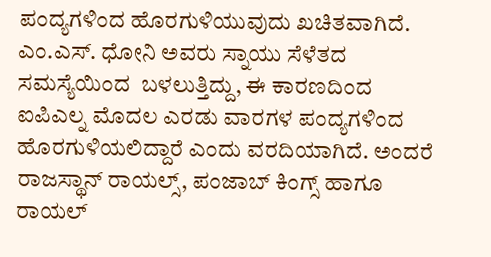ಪಂದ್ಯಗಳಿಂದ ಹೊರಗುಳಿಯುವುದು ಖಚಿತವಾಗಿದೆ. ಎಂ.ಎಸ್. ಧೋನಿ ಅವರು ಸ್ನಾಯು ಸೆಳೆತದ ಸಮಸ್ಯೆಯಿಂದ  ಬಳಲುತ್ತಿದ್ದು, ಈ ಕಾರಣದಿಂದ ಐಪಿಎಲ್ನ ಮೊದಲ ಎರಡು ವಾರಗಳ ಪಂದ್ಯಗಳಿಂದ ಹೊರಗುಳಿಯಲಿದ್ದಾರೆ ಎಂದು ವರದಿಯಾಗಿದೆ. ಅಂದರೆ ರಾಜಸ್ಥಾನ್ ರಾಯಲ್ಸ್, ಪಂಜಾಬ್ ಕಿಂಗ್ಸ್ ಹಾಗೂ ರಾಯಲ್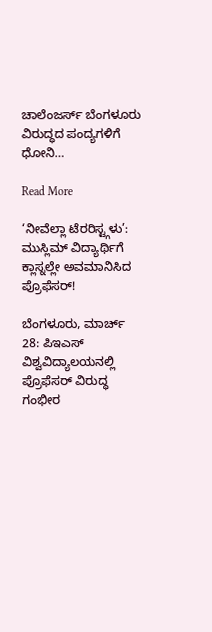ಚಾಲೆಂಜರ್ಸ್ ಬೆಂಗಳೂರು ವಿರುದ್ಧದ ಪಂದ್ಯಗಳಿಗೆ ಧೋನಿ…

Read More

‘ನೀವೆಲ್ಲಾ ಟೆರರಿಸ್ಟ್ಗಳು’: ಮುಸ್ಲಿಮ್ ವಿದ್ಯಾರ್ಥಿಗೆ ಕ್ಲಾಸ್ನಲ್ಲೇ ಅವಮಾನಿಸಿದ ಪ್ರೊಫೆಸರ್!

ಬೆಂಗಳೂರು, ಮಾರ್ಚ್ 28: ಪಿಇಎಸ್ ವಿಶ್ವವಿದ್ಯಾಲಯನಲ್ಲಿ ಪ್ರೊಫೆಸರ್ ವಿರುದ್ಧ ಗಂಭೀರ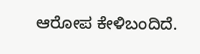ಆರೋಪ ಕೇಳಿಬಂದಿದೆ.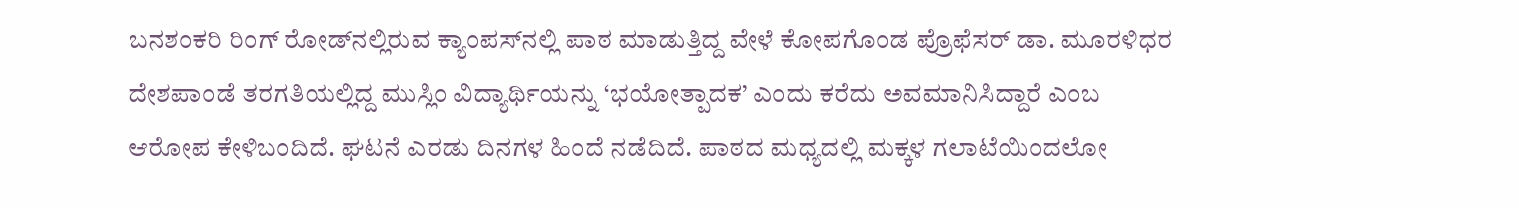ಬನಶಂಕರಿ ರಿಂಗ್ ರೋಡ್‌ನಲ್ಲಿರುವ ಕ್ಯಾಂಪಸ್‌ನಲ್ಲಿ ಪಾಠ ಮಾಡುತ್ತಿದ್ದ ವೇಳೆ ಕೋಪಗೊಂಡ ಪ್ರೊಫೆಸರ್ ಡಾ. ಮೂರಳಿಧರ ದೇಶಪಾಂಡೆ ತರಗತಿಯಲ್ಲಿದ್ದ ಮುಸ್ಲಿಂ ವಿದ್ಯಾರ್ಥಿಯನ್ನು ‘ಭಯೋತ್ಪಾದಕ’ ಎಂದು ಕರೆದು ಅವಮಾನಿಸಿದ್ದಾರೆ ಎಂಬ ಆರೋಪ ಕೇಳಿಬಂದಿದೆ. ಘಟನೆ ಎರಡು ದಿನಗಳ ಹಿಂದೆ ನಡೆದಿದೆ. ಪಾಠದ ಮಧ್ಯದಲ್ಲಿ ಮಕ್ಕಳ ಗಲಾಟೆಯಿಂದಲೋ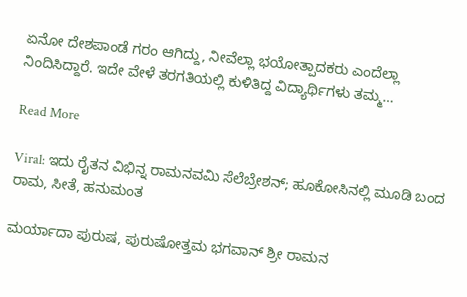ಏನೋ ದೇಶಪಾಂಡೆ ಗರಂ ಆಗಿದ್ದು, ನೀವೆಲ್ಲಾ ಭಯೋತ್ಪಾದಕರು ಎಂದೆಲ್ಲಾ ನಿಂದಿಸಿದ್ದಾರೆ. ಇದೇ ವೇಳೆ ತರಗತಿಯಲ್ಲಿ ಕುಳಿತಿದ್ದ ವಿದ್ಯಾರ್ಥಿಗಳು ತಮ್ಮ…

Read More

Viral: ಇದು ರೈತನ ವಿಭಿನ್ನ ರಾಮನವಮಿ ಸೆಲೆಬ್ರೇಶನ್; ಹೂಕೋಸಿನಲ್ಲಿ ಮೂಡಿ ಬಂದ ರಾಮ, ಸೀತೆ, ಹನುಮಂತ

ಮರ್ಯಾದಾ ಪುರುಷ, ಪುರುಷೋತ್ತಮ ಭಗವಾನ್ ಶ್ರೀ ರಾಮನ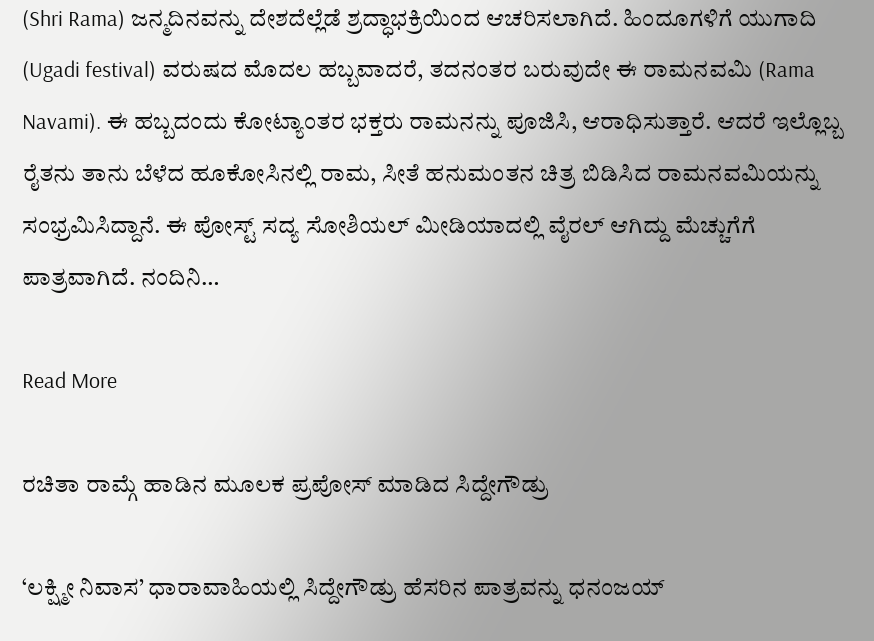(Shri Rama) ಜನ್ಮದಿನವನ್ನು ದೇಶದೆಲ್ಲೆಡೆ ಶ್ರದ್ಧಾಭಕ್ರಿಯಿಂದ ಆಚರಿಸಲಾಗಿದೆ. ಹಿಂದೂಗಳಿಗೆ ಯುಗಾದಿ (Ugadi festival) ವರುಷದ ಮೊದಲ ಹಬ್ಬವಾದರೆ, ತದನಂತರ ಬರುವುದೇ ಈ ರಾಮನವಮಿ (Rama Navami). ಈ ಹಬ್ಬದಂದು ಕೋಟ್ಯಾಂತರ ಭಕ್ತರು ರಾಮನನ್ನು ಪೂಜಿಸಿ, ಆರಾಧಿಸುತ್ತಾರೆ. ಆದರೆ ಇಲ್ಲೊಬ್ಬ ರೈತನು ತಾನು ಬೆಳೆದ ಹೂಕೋಸಿನಲ್ಲಿ ರಾಮ, ಸೀತೆ ಹನುಮಂತನ ಚಿತ್ರ ಬಿಡಿಸಿದ ರಾಮನವಮಿಯನ್ನು ಸಂಭ್ರಮಿಸಿದ್ದಾನೆ. ಈ ಪೋಸ್ಟ್ ಸದ್ಯ ಸೋಶಿಯಲ್ ಮೀಡಿಯಾದಲ್ಲಿ ವೈರಲ್ ಆಗಿದ್ದು ಮೆಚ್ಚುಗೆಗೆ ಪಾತ್ರವಾಗಿದೆ. ನಂದಿನಿ…

Read More

ರಚಿತಾ ರಾಮ್ಗೆ ಹಾಡಿನ ಮೂಲಕ ಪ್ರಪೋಸ್ ಮಾಡಿದ ಸಿದ್ದೇಗೌಡ್ರು

‘ಲಕ್ಷ್ಮೀ ನಿವಾಸ’ ಧಾರಾವಾಹಿಯಲ್ಲಿ ಸಿದ್ದೇಗೌಡ್ರು ಹೆಸರಿನ ಪಾತ್ರವನ್ನು ಧನಂಜಯ್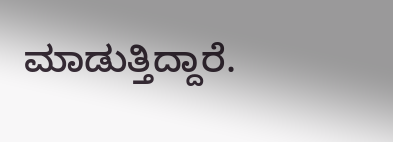ಮಾಡುತ್ತಿದ್ದಾರೆ.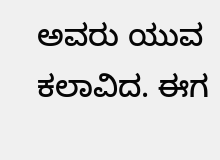ಅವರು ಯುವ ಕಲಾವಿದ. ಈಗ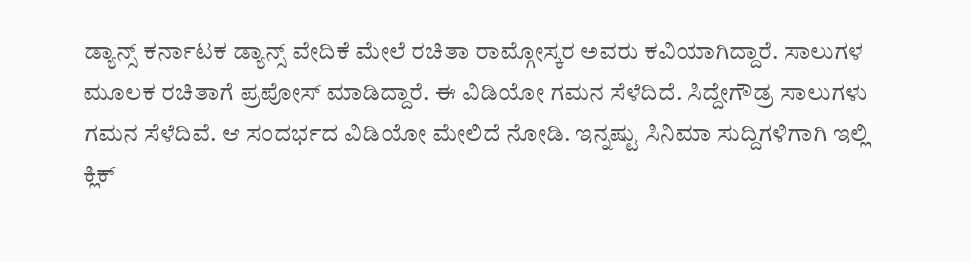ಡ್ಯಾನ್ಸ್ ಕರ್ನಾಟಕ ಡ್ಯಾನ್ಸ್ ವೇದಿಕೆ ಮೇಲೆ ರಚಿತಾ ರಾಮ್ಗೋಸ್ಕರ ಅವರು ಕವಿಯಾಗಿದ್ದಾರೆ. ಸಾಲುಗಳ ಮೂಲಕ ರಚಿತಾಗೆ ಪ್ರಪೋಸ್ ಮಾಡಿದ್ದಾರೆ. ಈ ವಿಡಿಯೋ ಗಮನ ಸೆಳೆದಿದೆ. ಸಿದ್ದೇಗೌಡ್ರ ಸಾಲುಗಳು ಗಮನ ಸೆಳೆದಿವೆ. ಆ ಸಂದರ್ಭದ ವಿಡಿಯೋ ಮೇಲಿದೆ ನೋಡಿ. ಇನ್ನಷ್ಟು ಸಿನಿಮಾ ಸುದ್ದಿಗಳಿಗಾಗಿ ಇಲ್ಲಿ ಕ್ಲಿಕ್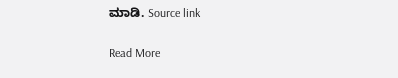ಮಾಡಿ. Source link

Read More